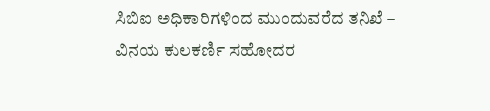ಸಿಬಿಐ ಅಧಿಕಾರಿಗಳಿಂದ ಮುಂದುವರೆದ ತನಿಖೆ – ವಿನಯ ಕುಲಕರ್ಣಿ ಸಹೋದರ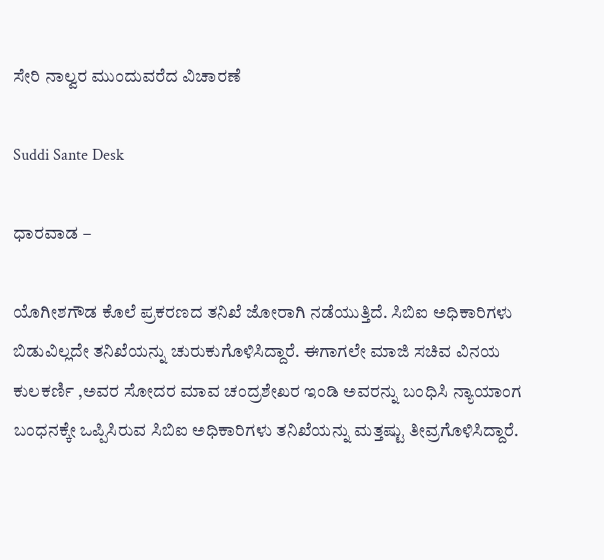ಸೇರಿ ನಾಲ್ವರ ಮುಂದುವರೆದ ವಿಚಾರಣೆ

Suddi Sante Desk

ಧಾರವಾಡ –

ಯೊಗೀಶಗೌಡ ಕೊಲೆ ಪ್ರಕರಣದ ತನಿಖೆ ಜೋರಾಗಿ ನಡೆಯುತ್ತಿದೆ. ಸಿಬಿಐ ಅಧಿಕಾರಿಗಳು ಬಿಡುವಿಲ್ಲದೇ ತನಿಖೆಯನ್ನು ಚುರುಕುಗೊಳಿಸಿದ್ದಾರೆ. ಈಗಾಗಲೇ ಮಾಜಿ ಸಚಿವ ವಿನಯ ಕುಲಕರ್ಣಿ ,ಅವರ ಸೋದರ ಮಾವ ಚಂದ್ರಶೇಖರ ಇಂಡಿ ಅವರನ್ನು ಬಂಧಿಸಿ ನ್ಯಾಯಾಂಗ ಬಂಧನಕ್ಕೇ ಒಪ್ಪಿಸಿರುವ ಸಿಬಿಐ ಅಧಿಕಾರಿಗಳು ತನಿಖೆಯನ್ನು ಮತ್ತಷ್ಟು ತೀವ್ರಗೊಳಿಸಿದ್ದಾರೆ.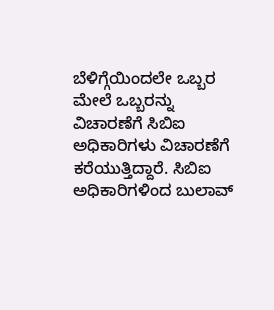ಬೆಳಿಗ್ಗೆಯಿಂದಲೇ ಒಬ್ಬರ ಮೇಲೆ ಒಬ್ಬರನ್ನು ವಿಚಾರಣೆಗೆ ಸಿಬಿಐ ಅಧಿಕಾರಿಗಳು ವಿಚಾರಣೆಗೆ ಕರೆಯುತ್ತಿದ್ದಾರೆ. ಸಿಬಿಐ ಅಧಿಕಾರಿಗಳಿಂದ ಬುಲಾವ್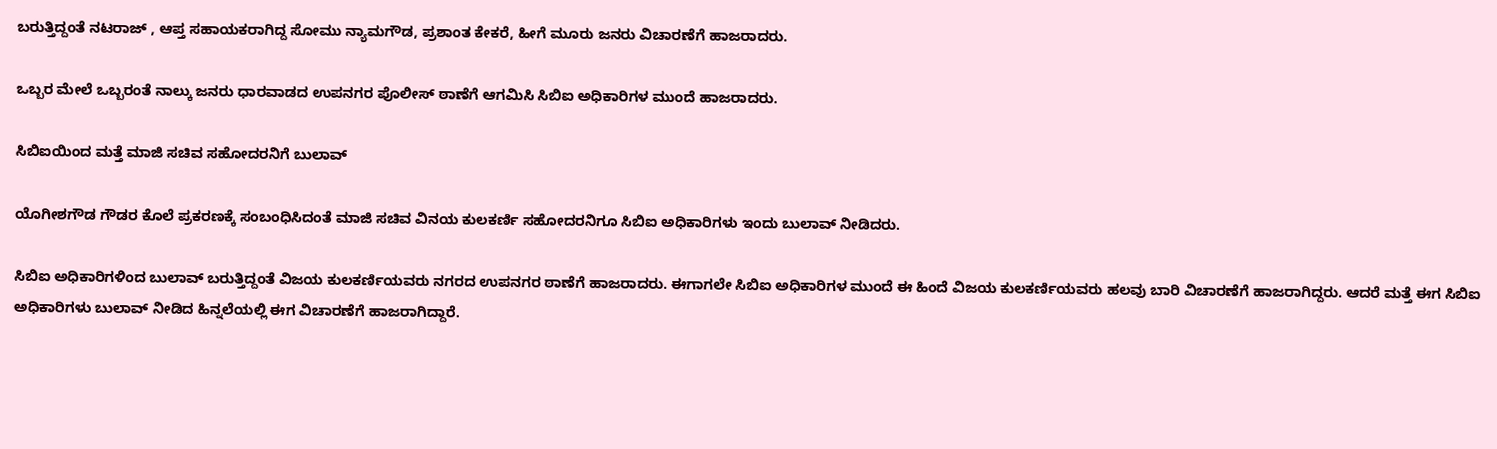ಬರುತ್ತಿದ್ದಂತೆ ನಟರಾಜ್ , ಆಪ್ತ ಸಹಾಯಕರಾಗಿದ್ದ ಸೋಮು ನ್ಯಾಮಗೌಡ, ಪ್ರಶಾಂತ ಕೇಕರೆ, ಹೀಗೆ ಮೂರು ಜನರು ವಿಚಾರಣೆಗೆ ಹಾಜರಾದರು.

ಒಬ್ಬರ ಮೇಲೆ ಒಬ್ಬರಂತೆ ನಾಲ್ಕು ಜನರು ಧಾರವಾಡದ ಉಪನಗರ ಪೊಲೀಸ್ ಠಾಣೆಗೆ ಆಗಮಿಸಿ ಸಿಬಿಐ ಅಧಿಕಾರಿಗಳ ಮುಂದೆ ಹಾಜರಾದರು.

ಸಿಬಿಐಯಿಂದ ಮತ್ತೆ ಮಾಜಿ ಸಚಿವ ಸಹೋದರನಿಗೆ ಬುಲಾವ್

ಯೊಗೀಶಗೌಡ ಗೌಡರ ಕೊಲೆ ಪ್ರಕರಣಕ್ಕೆ ಸಂಬಂಧಿಸಿದಂತೆ ಮಾಜಿ ಸಚಿವ ವಿನಯ ಕುಲಕರ್ಣಿ ಸಹೋದರನಿಗೂ ಸಿಬಿಐ ಅಧಿಕಾರಿಗಳು ಇಂದು ಬುಲಾವ್ ನೀಡಿದರು.

ಸಿಬಿಐ ಅಧಿಕಾರಿಗಳಿಂದ ಬುಲಾವ್ ಬರುತ್ತಿದ್ದಂತೆ ವಿಜಯ ಕುಲಕರ್ಣಿಯವರು ನಗರದ ಉಪನಗರ ಠಾಣೆಗೆ ಹಾಜರಾದರು. ಈಗಾಗಲೇ ಸಿಬಿಐ ಅಧಿಕಾರಿಗಳ ಮುಂದೆ ಈ ಹಿಂದೆ ವಿಜಯ ಕುಲಕರ್ಣಿಯವರು ಹಲವು ಬಾರಿ ವಿಚಾರಣೆಗೆ ಹಾಜರಾಗಿದ್ದರು. ಆದರೆ ಮತ್ತೆ ಈಗ ಸಿಬಿಐ ಅಧಿಕಾರಿಗಳು ಬುಲಾವ್ ನೀಡಿದ ಹಿನ್ನಲೆಯಲ್ಲಿ ಈಗ ವಿಚಾರಣೆಗೆ ಹಾಜರಾಗಿದ್ದಾರೆ.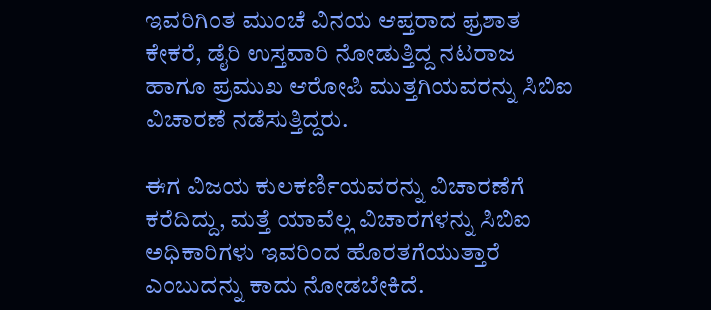ಇವರಿಗಿಂತ ಮುಂಚೆ ವಿನಯ ಆಪ್ತರಾದ ಫ್ರಶಾತ ಕೇಕರೆ, ಡೈರಿ ಉಸ್ತವಾರಿ ನೋಡುತ್ತಿದ್ದ ನಟರಾಜ ಹಾಗೂ ಪ್ರಮುಖ ಆರೋಪಿ ಮುತ್ತಗಿಯವರನ್ನು ಸಿಬಿಐ ವಿಚಾರಣೆ ನಡೆಸುತ್ತಿದ್ದರು.

ಈಗ ವಿಜಯ ಕುಲಕರ್ಣಿಯವರನ್ನು ವಿಚಾರಣೆಗೆ ಕರೆದಿದ್ದು, ಮತ್ತೆ ಯಾವೆಲ್ಲ ವಿಚಾರಗಳನ್ನು ಸಿಬಿಐ ಅಧಿಕಾರಿಗಳು ಇವರಿಂದ ಹೊರತಗೆಯುತ್ತಾರೆ ಎಂಬುದನ್ನು ಕಾದು ನೋಡಬೇಕಿದೆ.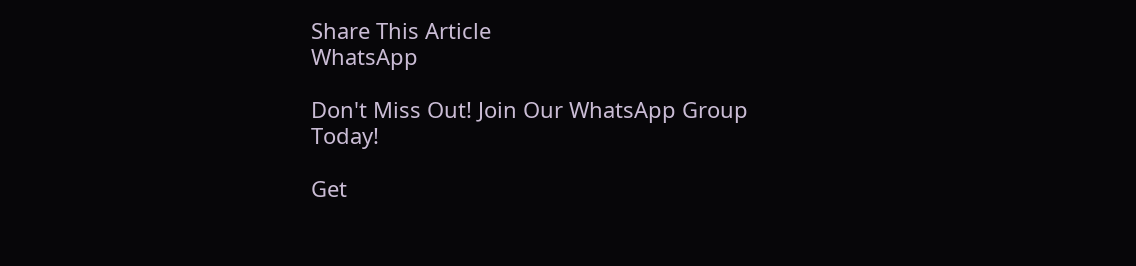Share This Article
WhatsApp

Don't Miss Out! Join Our WhatsApp Group Today!

Get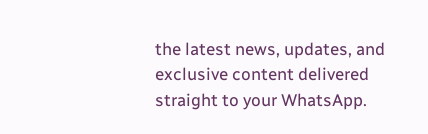the latest news, updates, and exclusive content delivered straight to your WhatsApp.